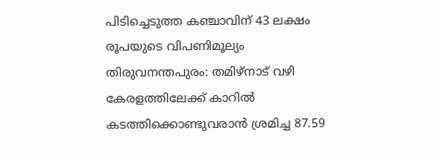പിടിച്ചെടുത്ത കഞ്ചാവിന് 43 ലക്ഷം രൂപയുടെ വിപണിമൂല്യം
തിരുവനന്തപുരം: തമിഴ്നാട് വഴി കേരളത്തിലേക്ക് കാറിൽ കടത്തിക്കൊണ്ടുവരാൻ ശ്രമിച്ച 87.59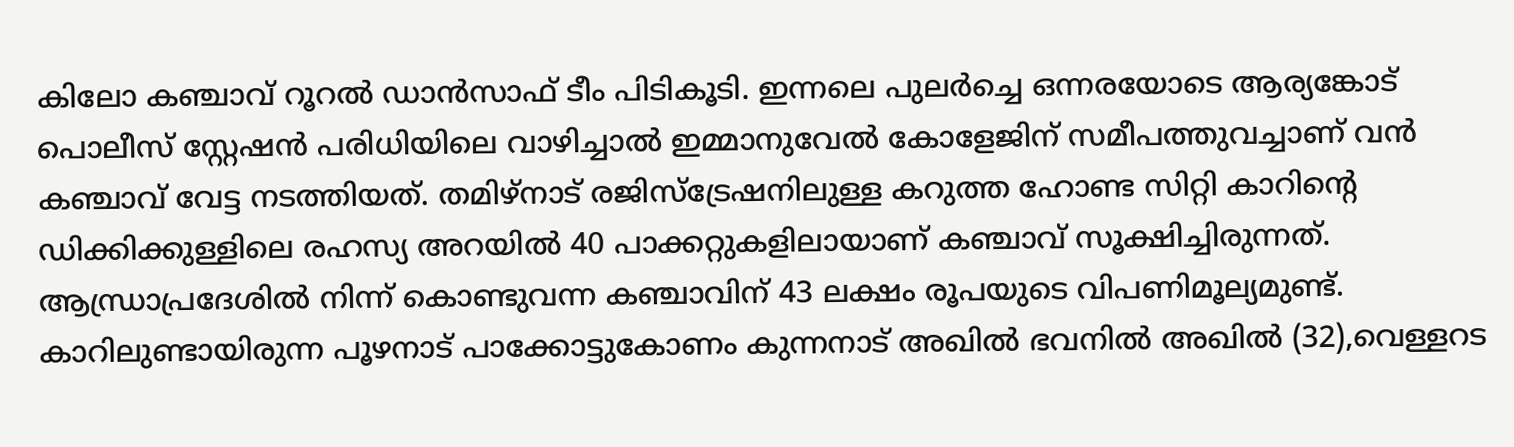കിലോ കഞ്ചാവ് റൂറൽ ഡാൻസാഫ് ടീം പിടികൂടി. ഇന്നലെ പുലർച്ചെ ഒന്നരയോടെ ആര്യങ്കോട് പൊലീസ് സ്റ്റേഷൻ പരിധിയിലെ വാഴിച്ചാൽ ഇമ്മാനുവേൽ കോളേജിന് സമീപത്തുവച്ചാണ് വൻ കഞ്ചാവ് വേട്ട നടത്തിയത്. തമിഴ്നാട് രജിസ്ട്രേഷനിലുള്ള കറുത്ത ഹോണ്ട സിറ്റി കാറിന്റെ ഡിക്കിക്കുള്ളിലെ രഹസ്യ അറയിൽ 40 പാക്കറ്റുകളിലായാണ് കഞ്ചാവ് സൂക്ഷിച്ചിരുന്നത്. ആന്ധ്രാപ്രദേശിൽ നിന്ന് കൊണ്ടുവന്ന കഞ്ചാവിന് 43 ലക്ഷം രൂപയുടെ വിപണിമൂല്യമുണ്ട്.
കാറിലുണ്ടായിരുന്ന പൂഴനാട് പാക്കോട്ടുകോണം കുന്നനാട് അഖിൽ ഭവനിൽ അഖിൽ (32),വെള്ളറട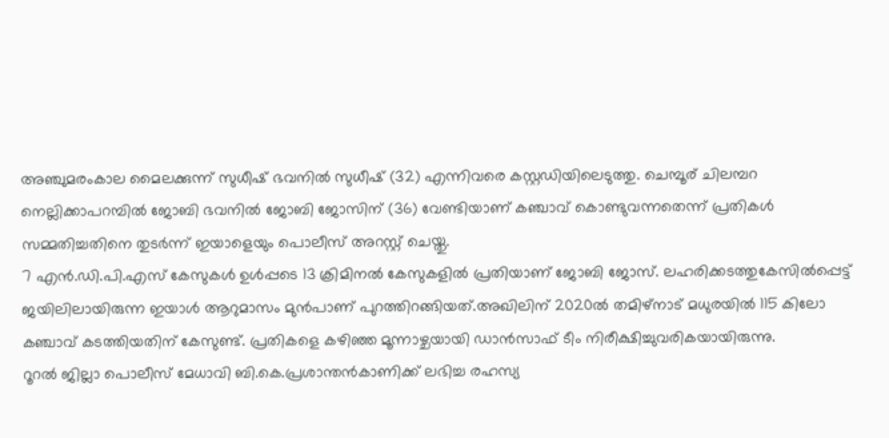അഞ്ചുമരംകാല മൈലക്കുന്ന് സുധീഷ് ഭവനിൽ സുധീഷ് (32) എന്നിവരെ കസ്റ്റഡിയിലെടുത്തു. ചെമ്പൂര് ചിലമ്പറ നെല്ലിക്കാപറമ്പിൽ ജോബി ഭവനിൽ ജോബി ജോസിന് (36) വേണ്ടിയാണ് കഞ്ചാവ് കൊണ്ടുവന്നതെന്ന് പ്രതികൾ സമ്മതിച്ചതിനെ തുടർന്ന് ഇയാളെയും പൊലീസ് അറസ്റ്റ് ചെയ്തു.
7 എൻ.ഡി.പി.എസ് കേസുകൾ ഉൾപ്പടെ 13 ക്രിമിനൽ കേസുകളിൽ പ്രതിയാണ് ജോബി ജോസ്. ലഹരിക്കടത്തുകേസിൽപ്പെട്ട് ജയിലിലായിരുന്ന ഇയാൾ ആറുമാസം മുൻപാണ് പുറത്തിറങ്ങിയത്.അഖിലിന് 2020ൽ തമിഴ്നാട് മധുരയിൽ 115 കിലോ കഞ്ചാവ് കടത്തിയതിന് കേസുണ്ട്. പ്രതികളെ കഴിഞ്ഞ മൂന്നാഴ്ചയായി ഡാൻസാഫ് ടീം നിരീക്ഷിച്ചുവരികയായിരുന്നു.
റൂറൽ ജില്ലാ പൊലീസ് മേധാവി ബി.കെ.പ്രശാന്തൻകാണിക്ക് ലഭിച്ച രഹസ്യ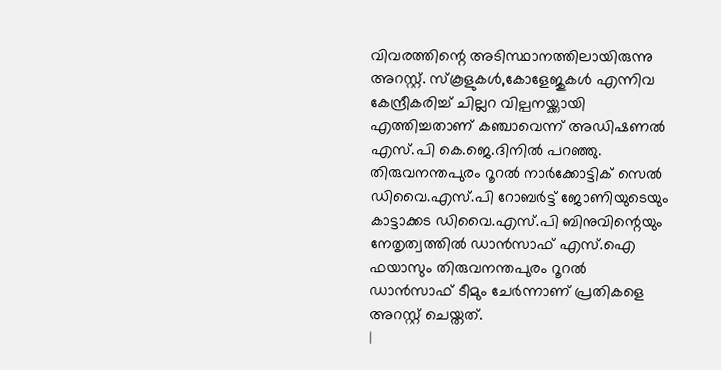വിവരത്തിന്റെ അടിസ്ഥാനത്തിലായിരുന്നു അറസ്റ്റ്. സ്കൂളുകൾ,കോളേജുകൾ എന്നിവ കേന്ദ്രീകരിച്ച് ചില്ലറ വില്പനയ്ക്കായി എത്തിച്ചതാണ് കഞ്ചാവെന്ന് അഡിഷണൽ എസ്.പി കെ.ജെ.ദിനിൽ പറഞ്ഞു.
തിരുവനന്തപുരം റൂറൽ നാർക്കോട്ടിക് സെൽ ഡിവൈ.എസ്.പി റോബർട്ട് ജോണിയുടെയും കാട്ടാക്കട ഡിവൈ.എസ്.പി ബിനുവിന്റെയും നേതൃത്വത്തിൽ ഡാൻസാഫ് എസ്.ഐ ഫയാസും തിരുവനന്തപുരം റൂറൽ ഡാൻസാഫ് ടീമും ചേർന്നാണ് പ്രതികളെ അറസ്റ്റ് ചെയ്തത്.
|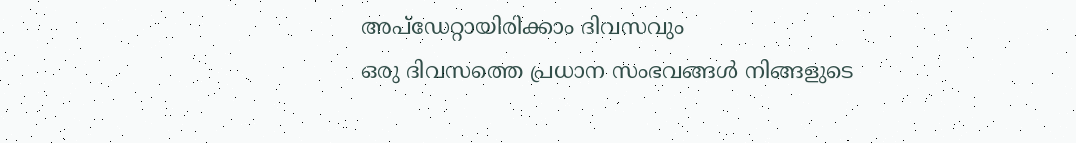അപ്ഡേറ്റായിരിക്കാം ദിവസവും
ഒരു ദിവസത്തെ പ്രധാന സംഭവങ്ങൾ നിങ്ങളുടെ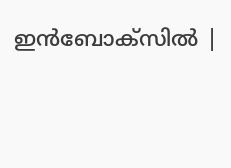ഇൻബോക്സിൽ |